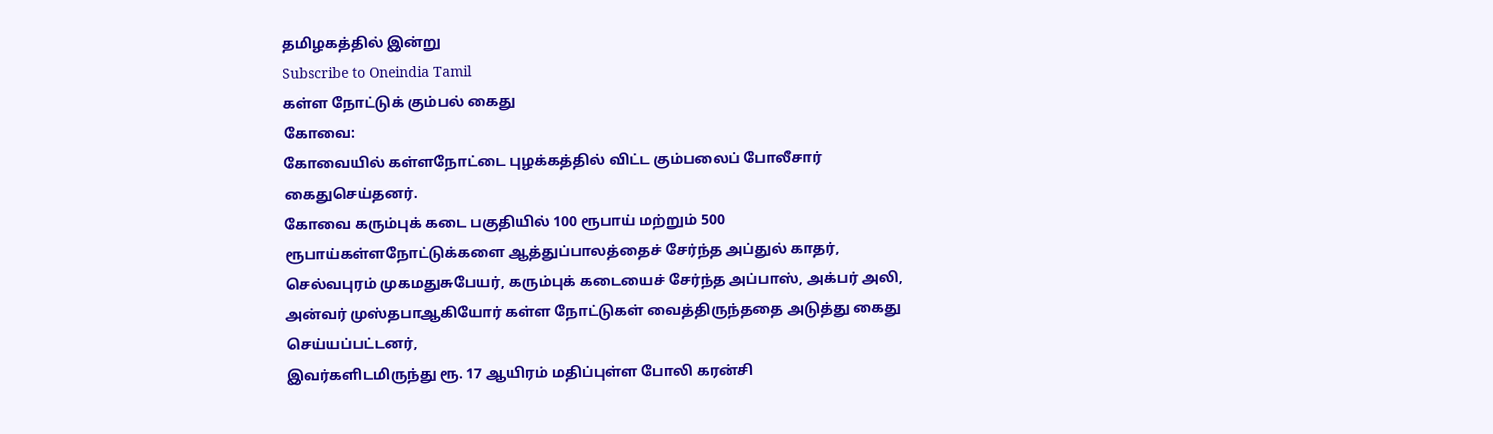தமிழகத்தில் இன்று
Subscribe to Oneindia Tamil
கள்ள நோட்டுக் கும்பல் கைது
கோவை:
கோவையில் கள்ளநோட்டை புழக்கத்தில் விட்ட கும்பலைப் போலீசார் கைதுசெய்தனர்.
கோவை கரும்புக் கடை பகுதியில் 100 ரூபாய் மற்றும் 500 ரூபாய்கள்ளநோட்டுக்களை ஆத்துப்பாலத்தைச் சேர்ந்த அப்துல் காதர், செல்வபுரம் முகமதுசுபேயர், கரும்புக் கடையைச் சேர்ந்த அப்பாஸ், அக்பர் அலி, அன்வர் முஸ்தபாஆகியோர் கள்ள நோட்டுகள் வைத்திருந்ததை அடுத்து கைது செய்யப்பட்டனர்,
இவர்களிடமிருந்து ரூ. 17 ஆயிரம் மதிப்புள்ள போலி கரன்சி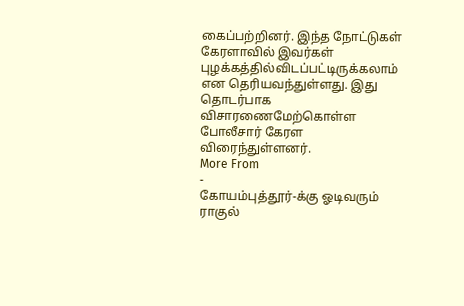கைப்பற்றினர். இந்த நோட்டுகள் கேரளாவில் இவர்கள் புழக்கத்தில்விடப்பட்டிருக்கலாம் என தெரியவந்துள்ளது. இது தொடர்பாக விசாரணைமேற்கொள்ள போலீசார் கேரள விரைந்துள்ளனர்.
More From
-
கோயம்புத்தூர்-க்கு ஓடிவரும் ராகுல்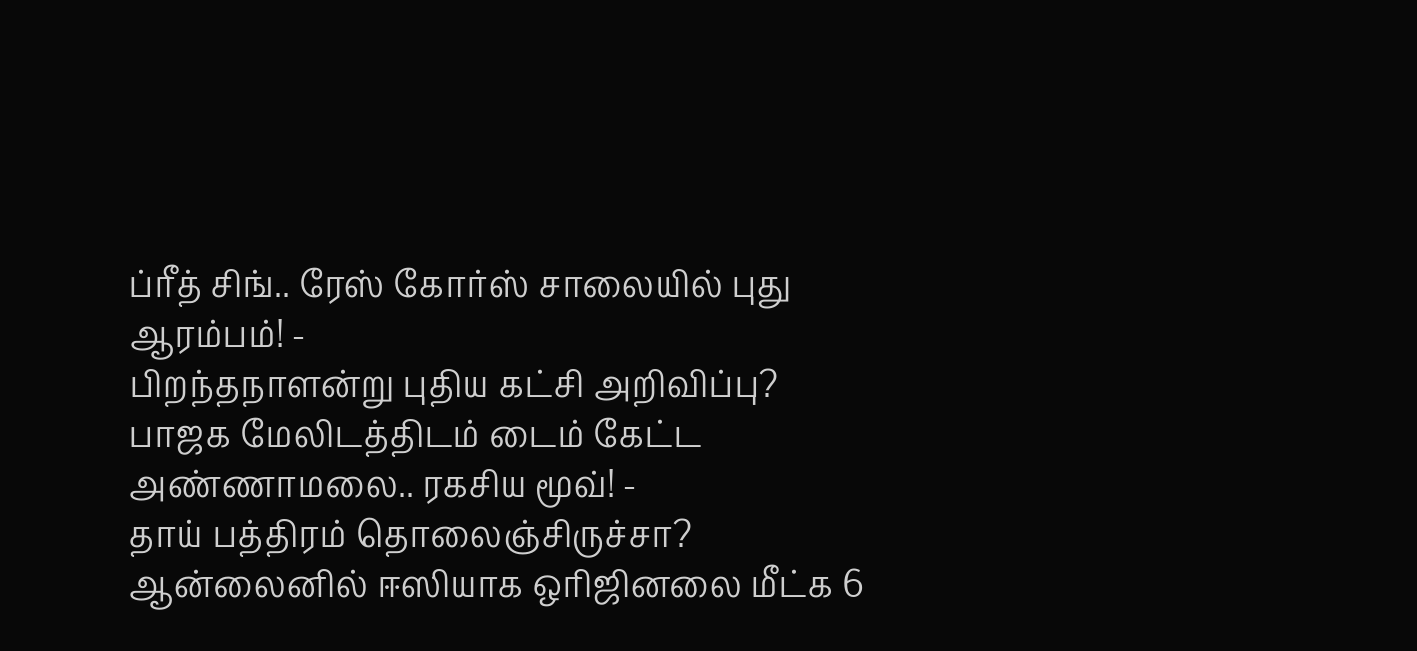ப்ரீத் சிங்.. ரேஸ் கோர்ஸ் சாலையில் புது ஆரம்பம்! -
பிறந்தநாளன்று புதிய கட்சி அறிவிப்பு? பாஜக மேலிடத்திடம் டைம் கேட்ட அண்ணாமலை.. ரகசிய மூவ்! -
தாய் பத்திரம் தொலைஞ்சிருச்சா? ஆன்லைனில் ஈஸியாக ஒரிஜினலை மீட்க 6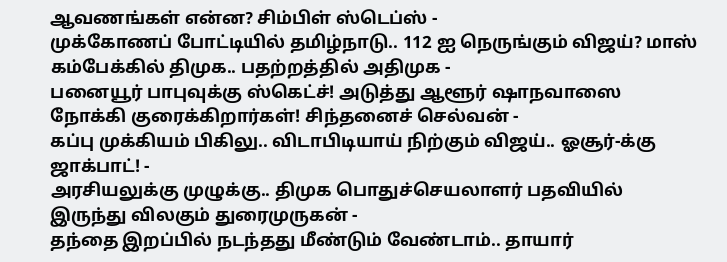ஆவணங்கள் என்ன? சிம்பிள் ஸ்டெப்ஸ் -
முக்கோணப் போட்டியில் தமிழ்நாடு.. 112 ஐ நெருங்கும் விஜய்? மாஸ் கம்பேக்கில் திமுக.. பதற்றத்தில் அதிமுக -
பனையூர் பாபுவுக்கு ஸ்கெட்ச்! அடுத்து ஆளூர் ஷாநவாஸை நோக்கி குரைக்கிறார்கள்! சிந்தனைச் செல்வன் -
கப்பு முக்கியம் பிகிலு.. விடாபிடியாய் நிற்கும் விஜய்.. ஓசூர்-க்கு ஜாக்பாட்! -
அரசியலுக்கு முழுக்கு.. திமுக பொதுச்செயலாளர் பதவியில் இருந்து விலகும் துரைமுருகன் -
தந்தை இறப்பில் நடந்தது மீண்டும் வேண்டாம்.. தாயார்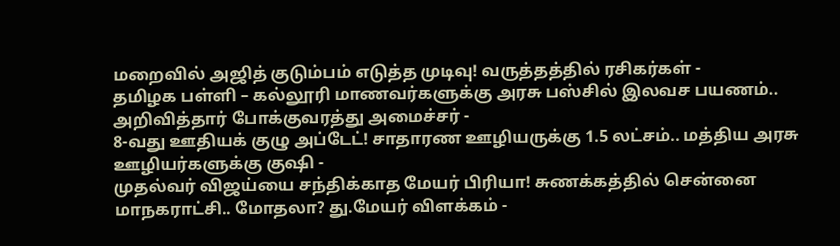மறைவில் அஜித் குடும்பம் எடுத்த முடிவு! வருத்தத்தில் ரசிகர்கள் -
தமிழக பள்ளி – கல்லூரி மாணவர்களுக்கு அரசு பஸ்சில் இலவச பயணம்.. அறிவித்தார் போக்குவரத்து அமைச்சர் -
8-வது ஊதியக் குழு அப்டேட்! சாதாரண ஊழியருக்கு 1.5 லட்சம்.. மத்திய அரசு ஊழியர்களுக்கு குஷி -
முதல்வர் விஜய்யை சந்திக்காத மேயர் பிரியா! சுணக்கத்தில் சென்னை மாநகராட்சி.. மோதலா? து.மேயர் விளக்கம் -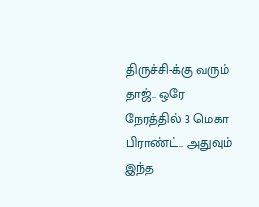திருச்சி-க்கு வரும் தாஜ்.. ஒரே நேரத்தில் 3 மெகா பிராண்ட்.. அதுவும் இந்த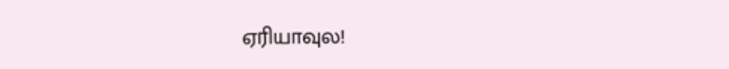ஏரியாவுல!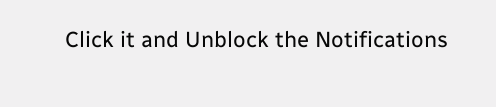Click it and Unblock the Notifications